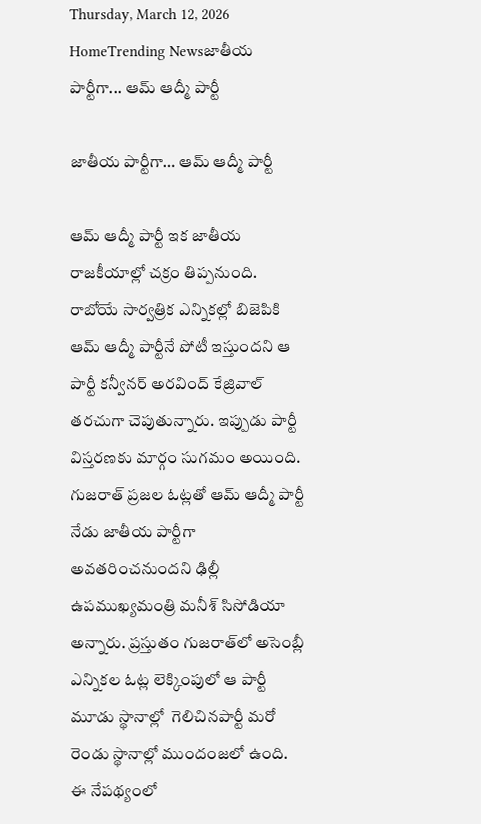Thursday, March 12, 2026
HomeTrending Newsజాతీయ పార్టీగా... ఆమ్‌ ఆద్మీ పార్టీ

జాతీయ పార్టీగా… ఆమ్‌ ఆద్మీ పార్టీ

ఆమ్‌ ఆద్మీ పార్టీ ఇక జాతీయ రాజకీయాల్లో చక్రం తిప్పనుంది. రాబోయే సార్వత్రిక ఎన్నికల్లో బిజెపికి ఆమ్‌ ఆద్మీ పార్టీనే పోటీ ఇస్తుందని ఆ పార్టీ కన్వీనర్ అరవింద్ కేజ్రివాల్ తరచుగా చెపుతున్నారు. ఇప్పుడు పార్టీ విస్తరణకు మార్గం సుగమం అయింది. గుజరాత్‌ ప్రజల ఓట్లతో ఆమ్‌ ఆద్మీ పార్టీ నేడు జాతీయ పార్టీగా అవతరించనుందని ఢిల్లీ ఉపముఖ్యమంత్రి మనీశ్‌ సిసోడియా అన్నారు. ప్రస్తుతం గుజరాత్‌లో అసెంబ్లీ ఎన్నికల ఓట్ల లెక్కింపులో ఆ పార్టీ మూడు స్థానాల్లో  గెలిచినపార్టీ మరో రెండు స్థానాల్లో ముందంజలో ఉంది. ఈ నేపథ్యంలో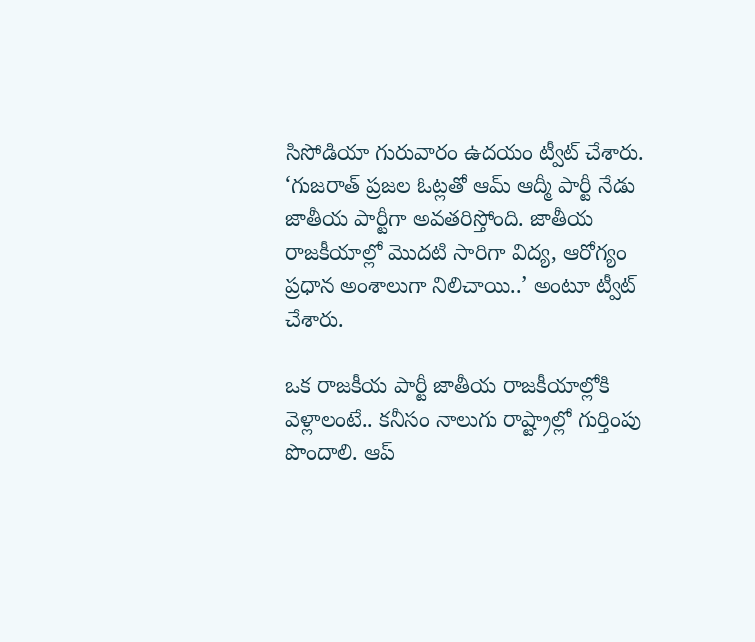సిసోడియా గురువారం ఉదయం ట్వీట్‌ చేశారు. ‘గుజరాత్ ప్రజల ఓట్లతో ఆమ్ ఆద్మీ పార్టీ నేడు జాతీయ పార్టీగా అవతరిస్తోంది. జాతీయ రాజకీయాల్లో మొదటి సారిగా విద్య, ఆరోగ్యం ప్రధాన అంశాలుగా నిలిచాయి..’ అంటూ ట్వీట్‌ చేశారు.

ఒక రాజకీయ పార్టీ జాతీయ రాజకీయాల్లోకి వెళ్లాలంటే.. కనీసం నాలుగు రాష్ట్రాల్లో గుర్తింపు పొందాలి. ఆప్‌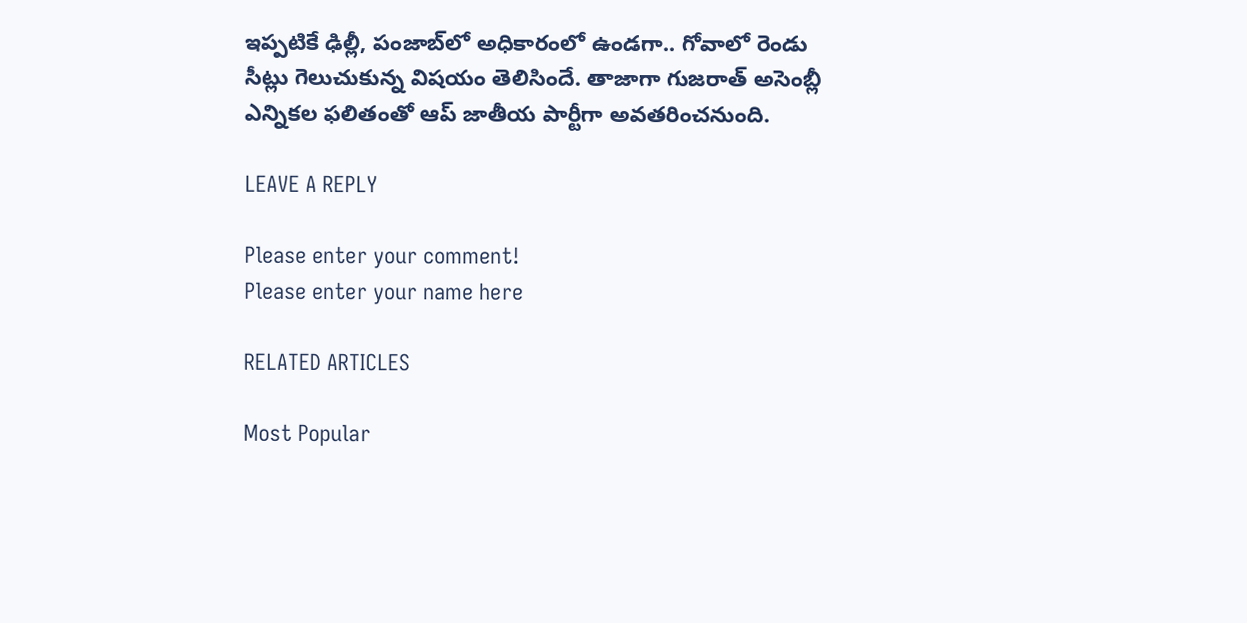ఇప్పటికే ఢిల్లీ, పంజాబ్‌లో అధికారంలో ఉండగా.. గోవాలో రెండు సీట్లు గెలుచుకున్న విషయం తెలిసిందే. తాజాగా గుజరాత్ అసెంబ్లీ ఎన్నికల ఫలితంతో ఆప్ జాతీయ పార్టీగా అవతరించనుంది.

LEAVE A REPLY

Please enter your comment!
Please enter your name here

RELATED ARTICLES

Most Popular